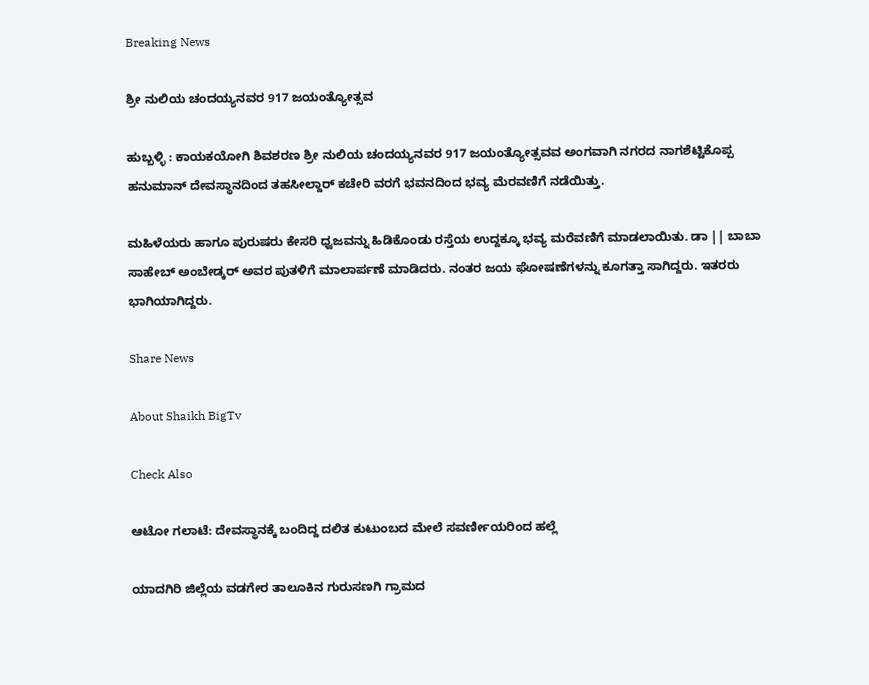Breaking News

ಶ್ರೀ ನುಲಿಯ ಚಂದಯ್ಯನವರ 917 ಜಯಂತ್ಯೋತ್ಸವ

ಹುಬ್ಬಳ್ಳಿ : ಕಾಯಕಯೋಗಿ ಶಿವಶರಣ ಶ್ರೀ ನುಲಿಯ ಚಂದಯ್ಯನವರ 917 ಜಯಂತ್ಯೋತ್ಸವವ ಅಂಗವಾಗಿ ನಗರದ ನಾಗಶೆಟ್ಟಿಕೊಪ್ಪ ಹನುಮಾನ್ ದೇವಸ್ಥಾನದಿಂದ ತಹಸೀಲ್ದಾರ್ ಕಚೇರಿ ವರಗೆ ಭವನದಿಂದ ಭವ್ಯ ಮೆರವಣಿಗೆ ನಡೆಯಿತ್ತು.

ಮಹಿಳೆಯರು ಹಾಗೂ ಪುರುಷರು ಕೇಸರಿ ಧ್ವಜವನ್ನು ಹಿಡಿಕೊಂಡು ರಸ್ತೆಯ ಉದ್ದಕ್ಕೂ ಭವ್ಯ ಮರೆವಣಿಗೆ ಮಾಡಲಾಯಿತು. ಡಾ || ಬಾಬಾ ಸಾಹೇಬ್ ಅಂಬೇಡ್ಕರ್ ಅವರ ಪುತಳಿಗೆ ಮಾಲಾರ್ಪಣೆ ಮಾಡಿದರು. ನಂತರ ಜಯ ಘೋಷಣೆಗಳನ್ನು ಕೂಗತ್ತಾ ಸಾಗಿದ್ದರು. ಇತರರು ಭಾಗಿಯಾಗಿದ್ದರು.

Share News

About Shaikh BigTv

Check Also

ಆಟೋ ಗಲಾಟೆ: ದೇವಸ್ಥಾನಕ್ಕೆ ಬಂದಿದ್ದ ದಲಿತ ಕುಟುಂಬದ ಮೇಲೆ ಸವರ್ಣೀಯರಿಂದ ಹಲ್ಲೆ

ಯಾದಗಿರಿ ಜಿಲ್ಲೆಯ ವಡಗೇರ ತಾಲೂಕಿನ ಗುರುಸಣಗಿ ಗ್ರಾಮದ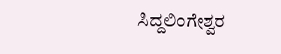ಸಿದ್ದಲಿಂಗೇಶ್ವರ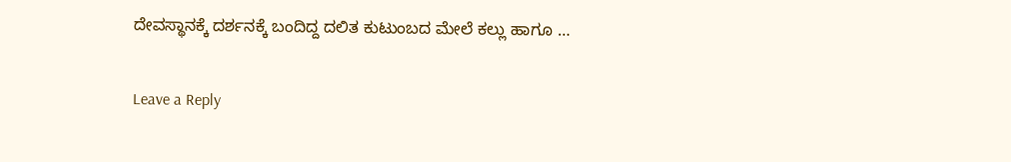ದೇವಸ್ಥಾನಕ್ಕೆ ದರ್ಶನಕ್ಕೆ ಬಂದಿದ್ದ ದಲಿತ ಕುಟುಂಬದ ಮೇಲೆ ಕಲ್ಲು ಹಾಗೂ …

Leave a Reply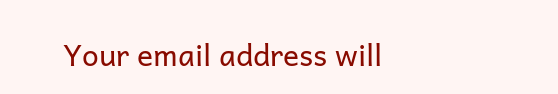Your email address will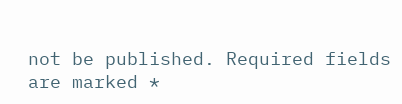not be published. Required fields are marked *